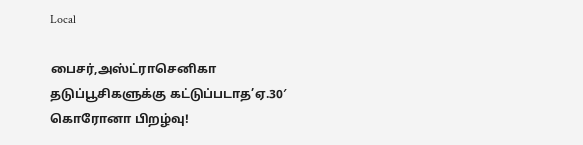Local

பைசர்,அஸ்ட்ராசெனிகா தடுப்பூசிகளுக்கு கட்டுப்படாத’ஏ.30′ கொரோனா பிறழ்வு!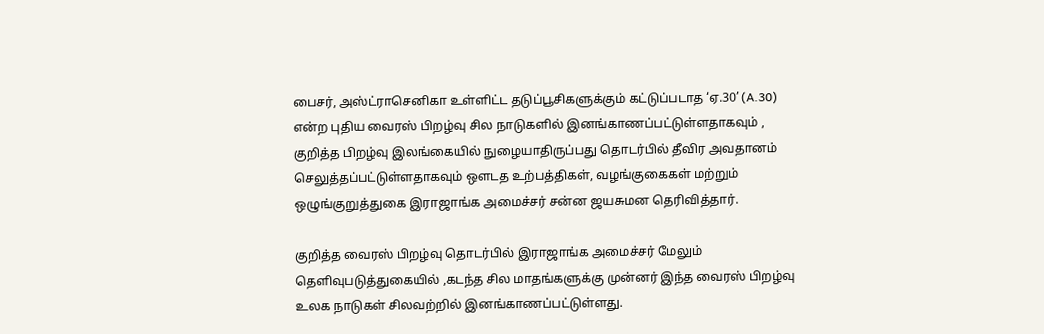பைசர், அஸ்ட்ராசெனிகா உள்ளிட்ட தடுப்பூசிகளுக்கும் கட்டுப்படாத ‘ஏ.30’ (A.30) என்ற புதிய வைரஸ் பிறழ்வு சில நாடுகளில் இனங்காணப்பட்டுள்ளதாகவும் , குறித்த பிறழ்வு இலங்கையில் நுழையாதிருப்பது தொடர்பில் தீவிர அவதானம் செலுத்தப்பட்டுள்ளதாகவும் ஔடத உற்பத்திகள், வழங்குகைகள் மற்றும் ஒழுங்குறுத்துகை இராஜாங்க அமைச்சர் சன்ன ஜயசுமன தெரிவித்தார்.

குறித்த வைரஸ் பிறழ்வு தொடர்பில் இராஜாங்க அமைச்சர் மேலும் தெளிவுபடுத்துகையில் ,கடந்த சில மாதங்களுக்கு முன்னர் இந்த வைரஸ் பிறழ்வு உலக நாடுகள் சிலவற்றில் இனங்காணப்பட்டுள்ளது.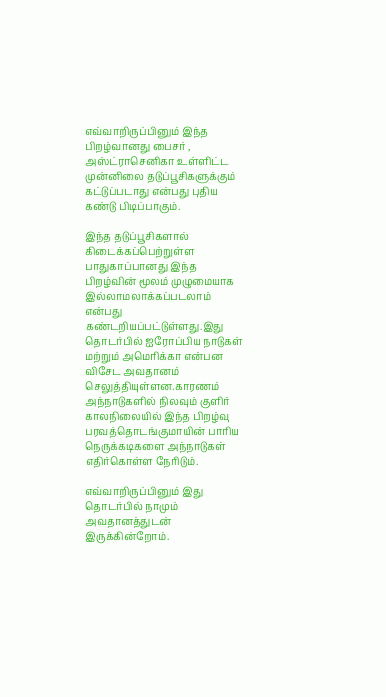எவ்வாறிருப்பினும் இந்த பிறழ்வானது பைசர் , அஸ்ட்ராசெனிகா உள்ளிட்ட முன்னிலை தடுப்பூசிகளுக்கும் கட்டுப்படாது என்பது புதிய கண்டு பிடிப்பாகும்.

இந்த தடுப்பூசிகளால் கிடைக்கப்பெற்றுள்ள பாதுகாப்பானது இந்த பிறழ்வின் மூலம் முழுமையாக இல்லாமலாக்கப்படலாம் என்பது கண்டறியப்பட்டுள்ளது.இது தொடர்பில் ஐரோப்பிய நாடுகள் மற்றும் அமெரிக்கா என்பன விசேட அவதானம் செலுத்தியுள்ளன.காரணம் அந்நாடுகளில் நிலவும் குளிர் காலநிலையில் இந்த பிறழ்வு பரவத்தொடங்குமாயின் பாரிய நெருக்கடிகளை அந்நாடுகள் எதிர்கொள்ள நேரிடும்.

எவ்வாறிருப்பினும் இது தொடர்பில் நாமும் அவதானத்துடன் இருக்கின்றோம்.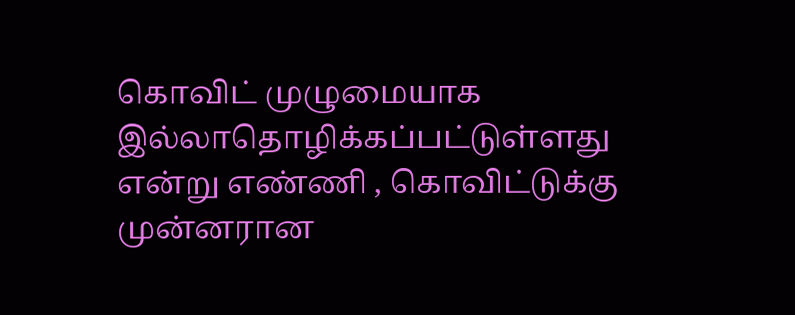கொவிட் முழுமையாக இல்லாதொழிக்கப்பட்டுள்ளது என்று எண்ணி , கொவிட்டுக்கு முன்னரான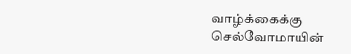வாழ்க்கைக்கு செல்வோமாயின்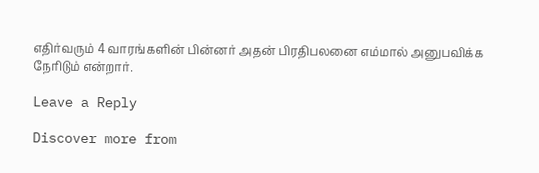எதிர்வரும் 4 வாரங்களின் பின்னர் அதன் பிரதிபலனை எம்மால் அனுபவிக்க நேரிடும் என்றார்.

Leave a Reply

Discover more from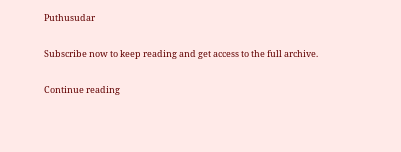Puthusudar

Subscribe now to keep reading and get access to the full archive.

Continue reading